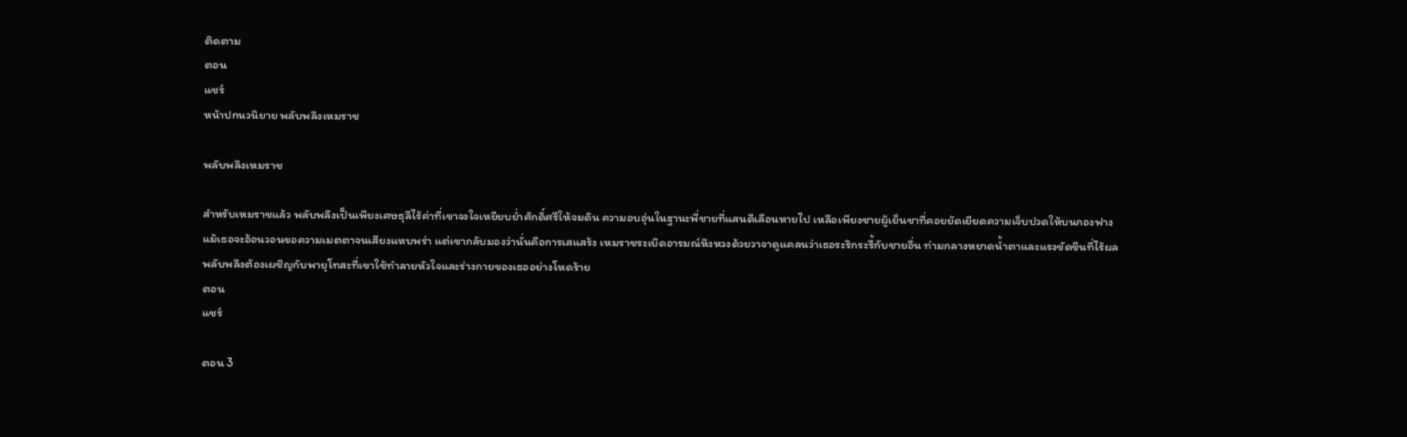ติดตาม
ตอน
แชร์
หน้าปกนวนิยาย พลับพลึงเหมราช

พลับพลึงเหมราช

สำหรับเหมราชแล้ว พลับพลึงเป็นเพียงเศษธุลีไร้ค่าที่เขาจงใจเหยียบย่ำศักดิ์ศรีให้จมดิน ความอบอุ่นในฐานะพี่ชายที่แสนดีเลือนหายไป เหลือเพียงชายผู้เย็นชาที่คอยยัดเยียดความเจ็บปวดให้บนกองฟาง แม้เธอจะอ้อนวอนขอความเมตตาจนเสียงแหบพร่า แต่เขากลับมองว่านั่นคือการเสแสร้ง เหมราชระเบิดอารมณ์หึงหวงด้วยวาจาดูแคลนว่าเธอระริกระรี้กับชายอื่น ท่ามกลางหยาดน้ำตาและแรงขัดขืนที่ไร้ผล พลับพลึงต้องเผชิญกับพายุโทสะที่เขาใช้ทำลายหัวใจและร่างกายของเธออย่างโหดร้าย
ตอน
แชร์

ตอน 3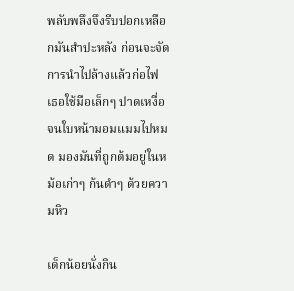พลับพลึงจึงรีบปอกเหลือกมันสำปะหลัง ก่อนจะจัดการนำไปล้างแล้วก่อไฟ เธอใช้มือเล็กๆ ปาดเหงื่อจนใบหน้ามอมแมมไปหมด มองมันที่ถูกต้มอยู่ในหม้อเก่าๆ ก้นดำๆ ด้วยความหิว

เด็กน้อยนั่งกิน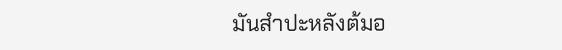มันสำปะหลังต้มอ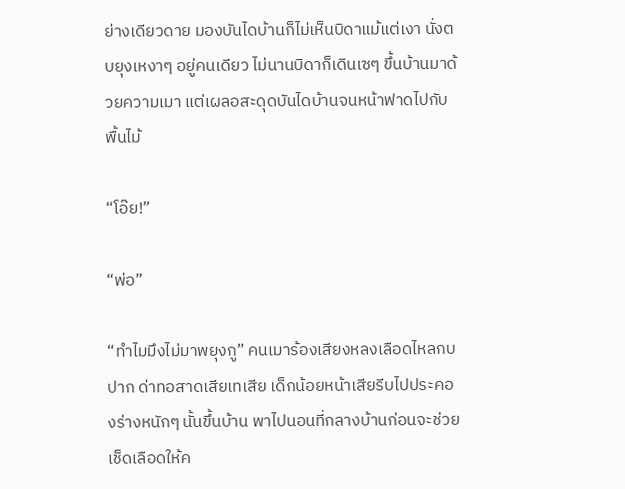ย่างเดียวดาย มองบันไดบ้านก็ไม่เห็นบิดาแม้แต่เงา นั่งตบยุงเหงาๆ อยู่คนเดียว ไม่นานบิดาก็เดินเซๆ ขึ้นบ้านมาด้วยความเมา แต่เผลอสะดุดบันไดบ้านจนหน้าฟาดไปกับพื้นไม้

“โอ๊ย!”

“พ่อ”

“ทำไมมึงไม่มาพยุงกู” คนเมาร้องเสียงหลงเลือดไหลกบปาก ด่าทอสาดเสียเทเสีย เด็กน้อยหน้าเสียรีบไปประคองร่างหนักๆ นั้นขึ้นบ้าน พาไปนอนที่กลางบ้านก่อนจะช่วยเช็ดเลือดให้ค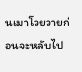นเมาโวยวายก่อนจะหลับไป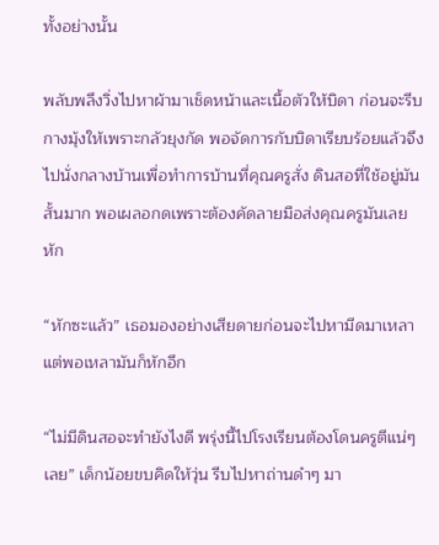ทั้งอย่างนั้น

พลับพลึงวิ่งไปหาผ้ามาเช็ดหน้าและเนื้อตัวให้บิดา ก่อนจะรีบกางมุ้งให้เพราะกลัวยุงกัด พอจัดการกับบิดาเรียบร้อยแล้วจึงไปนั่งกลางบ้านเพื่อทำการบ้านที่คุณครูสั่ง ดินสอที่ใช้อยู่มันสั้นมาก พอเผลอกดเพราะต้องคัดลายมือส่งคุณครูมันเลยหัก

“หักซะแล้ว” เธอมองอย่างเสียดายก่อนจะไปหามีดมาเหลา แต่พอเหลามันก็หักอีก

“ไม่มีดินสอจะทำยังไงดี พรุ่งนี้ไปโรงเรียนต้องโดนครูตีแน่ๆ เลย” เด็กน้อยขบคิดให้วุ่น รีบไปหาถ่านดำๆ มา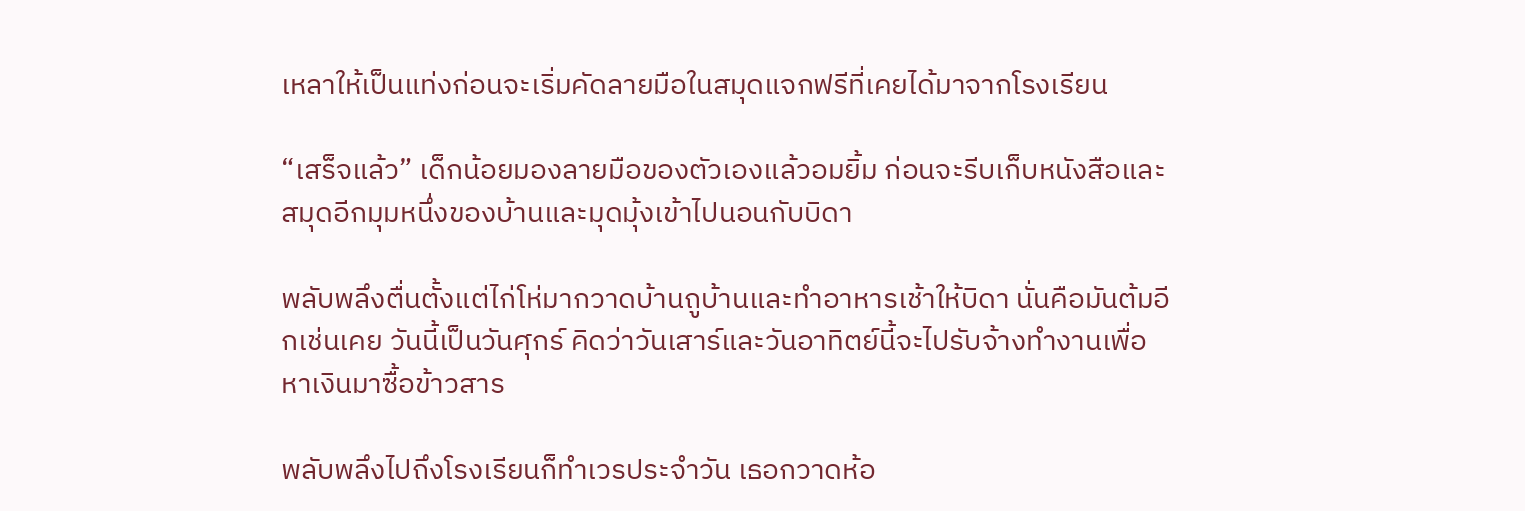เหลาให้เป็นแท่งก่อนจะเริ่มคัดลายมือในสมุดแจกฟรีที่เคยได้มาจากโรงเรียน

“เสร็จแล้ว” เด็กน้อยมองลายมือของตัวเองแล้วอมยิ้ม ก่อนจะรีบเก็บหนังสือและสมุดอีกมุมหนึ่งของบ้านและมุดมุ้งเข้าไปนอนกับบิดา

พลับพลึงตื่นตั้งแต่ไก่โห่มากวาดบ้านถูบ้านและทำอาหารเช้าให้บิดา นั่นคือมันต้มอีกเช่นเคย วันนี้เป็นวันศุกร์ คิดว่าวันเสาร์และวันอาทิตย์นี้จะไปรับจ้างทำงานเพื่อหาเงินมาซื้อข้าวสาร

พลับพลึงไปถึงโรงเรียนก็ทำเวรประจำวัน เธอกวาดห้อ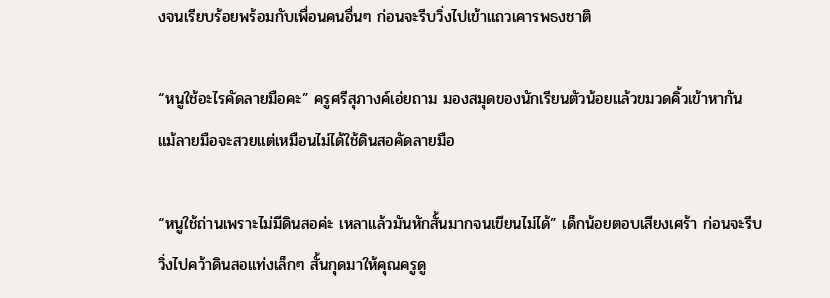งจนเรียบร้อยพร้อมกับเพื่อนคนอื่นๆ ก่อนจะรีบวิ่งไปเข้าแถวเคารพธงชาติ

“หนูใช้อะไรคัดลายมือคะ” ครูศรีสุภางค์เอ่ยถาม มองสมุดของนักเรียนตัวน้อยแล้วขมวดคิ้วเข้าหากัน แม้ลายมือจะสวยแต่เหมือนไม่ได้ใช้ดินสอคัดลายมือ

“หนูใช้ถ่านเพราะไม่มีดินสอค่ะ เหลาแล้วมันหักสั้นมากจนเขียนไม่ได้” เด็กน้อยตอบเสียงเศร้า ก่อนจะรีบวิ่งไปคว้าดินสอแท่งเล็กๆ สั้นกุดมาให้คุณครูดู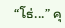“โธ่...” คุ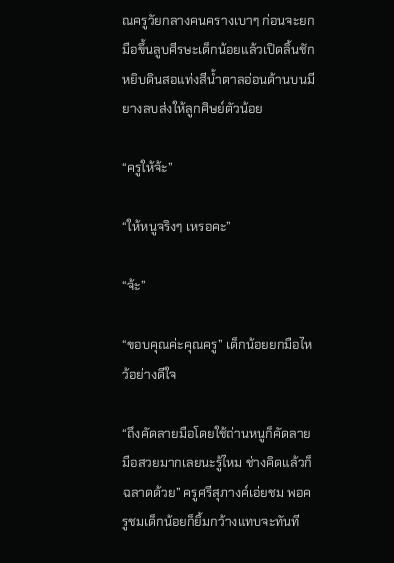ณครูวัยกลางคนครางเบาๆ ก่อนจะยกมือขึ้นลูบศีรษะเด็กน้อยแล้วเปิดลิ้นชักหยิบดินสอแท่งสีน้ำตาลอ่อนด้านบนมียางลบส่งให้ลูกศิษย์ตัวน้อย

“ครูให้จ้ะ”

“ให้หนูจริงๆ เหรอคะ”

“จ้ะ”

“ขอบคุณค่ะคุณครู” เด็กน้อยยกมือไหว้อย่างดีใจ

“ถึงคัดลายมือโดยใช้ถ่านหนูก็คัดลายมือสวยมากเลยนะรู้ไหม ช่างคิดแล้วก็ฉลาดด้วย” ครูศรีสุภางค์เอ่ยชม พอครูชมเด็กน้อยก็ยิ้มกว้างแทบจะทันที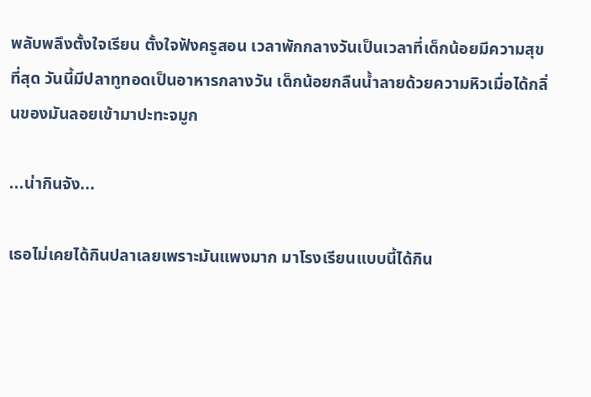พลับพลึงตั้งใจเรียน ตั้งใจฟังครูสอน เวลาพักกลางวันเป็นเวลาที่เด็กน้อยมีความสุขที่สุด วันนี้มีปลาทูทอดเป็นอาหารกลางวัน เด็กน้อยกลืนน้ำลายด้วยความหิวเมื่อได้กลิ่นของมันลอยเข้ามาปะทะจมูก

...น่ากินจัง...

เธอไม่เคยได้กินปลาเลยเพราะมันแพงมาก มาโรงเรียนแบบนี้ได้กิน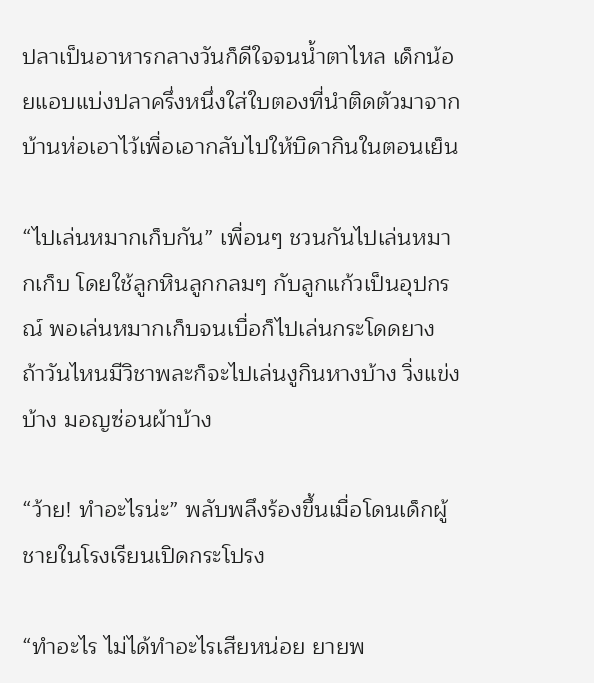ปลาเป็นอาหารกลางวันก็ดีใจจนน้ำตาไหล เด็กน้อยแอบแบ่งปลาครึ่งหนึ่งใส่ใบตองที่นำติดตัวมาจากบ้านห่อเอาไว้เพื่อเอากลับไปให้บิดากินในตอนเย็น

“ไปเล่นหมากเก็บกัน” เพื่อนๆ ชวนกันไปเล่นหมากเก็บ โดยใช้ลูกหินลูกกลมๆ กับลูกแก้วเป็นอุปกรณ์ พอเล่นหมากเก็บจนเบื่อก็ไปเล่นกระโดดยาง ถ้าวันไหนมีวิชาพละก็จะไปเล่นงูกินหางบ้าง วิ่งแข่งบ้าง มอญซ่อนผ้าบ้าง

“ว้าย! ทำอะไรน่ะ” พลับพลึงร้องขึ้นเมื่อโดนเด็กผู้ชายในโรงเรียนเปิดกระโปรง

“ทำอะไร ไม่ได้ทำอะไรเสียหน่อย ยายพ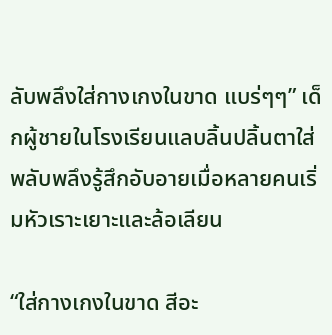ลับพลึงใส่กางเกงในขาด แบร่ๆๆ” เด็กผู้ชายในโรงเรียนแลบลิ้นปลิ้นตาใส่ พลับพลึงรู้สึกอับอายเมื่อหลายคนเริ่มหัวเราะเยาะและล้อเลียน

“ใส่กางเกงในขาด สีอะ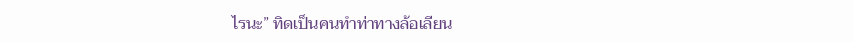ไรนะ” ทิดเป็นคนทำท่าทางล้อเลียน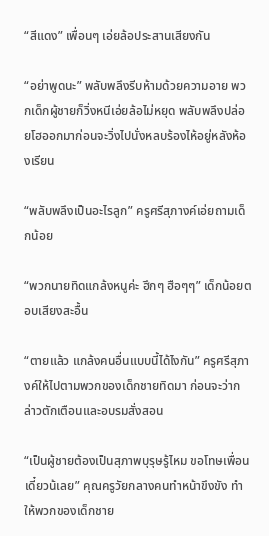“สีแดง” เพื่อนๆ เอ่ยล้อประสานเสียงกัน

“อย่าพูดนะ” พลับพลึงรีบห้ามด้วยความอาย พวกเด็กผู้ชายก็วิ่งหนีเอ่ยล้อไม่หยุด พลับพลึงปล่อยโฮออกมาก่อนจะวิ่งไปนั่งหลบร้องไห้อยู่หลังห้องเรียน

“พลับพลึงเป็นอะไรลูก” ครูศรีสุภางค์เอ่ยถามเด็กน้อย

“พวกนายทิดแกล้งหนูค่ะ ฮึกๆ ฮือๆๆ” เด็กน้อยตอบเสียงสะอื้น

“ตายแล้ว แกล้งคนอื่นแบบนี้ได้ไงกัน” ครูศรีสุภางค์ให้ไปตามพวกของเด็กชายทิดมา ก่อนจะว่ากล่าวตักเตือนและอบรมสั่งสอน

“เป็นผู้ชายต้องเป็นสุภาพบุรุษรู้ไหม ขอโทษเพื่อนเดี๋ยวน้เลย” คุณครูวัยกลางคนทำหน้าขึงขัง ทำให้พวกของเด็กชาย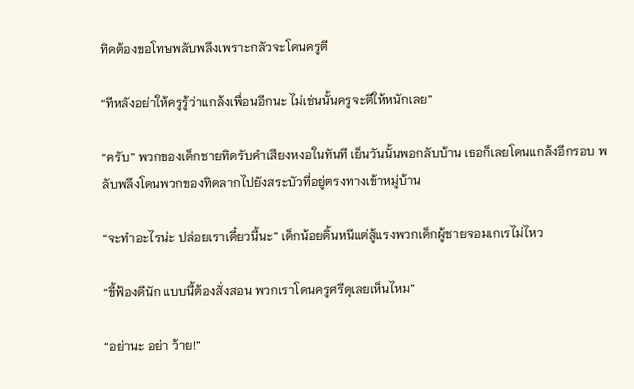ทิดต้องขอโทษพลับพลึงเพราะกลัวจะโดนครูตี

“ทีหลังอย่าให้ครูรู้ว่าแกล้งเพื่อนอีกนะ ไม่เช่นนั้นครูจะตีให้หนักเลย”

“ครับ” พวกของเด็กชายทิดรับคำเสียงหงอในทันที เย็นวันนั้นพอกลับบ้าน เธอก็เลยโดนแกล้งอีกรอบ พลับพลึงโดนพวกของทิดลากไปยังสระบัวที่อยู่ตรงทางเข้าหมู่บ้าน

“จะทำอะไรน่ะ ปล่อยเราเดี๋ยวนี้นะ” เด็กน้อยดิ้นหนีแต่สู้แรงพวกเด็กผู้ชายจอมเกเรไม่ไหว

“ขี้ฟ้องดีนัก แบบนี้ต้องสั่งสอน พวกเราโดนครูศรีดุเลยเห็นไหม”

“อย่านะ อย่า ว้าย!”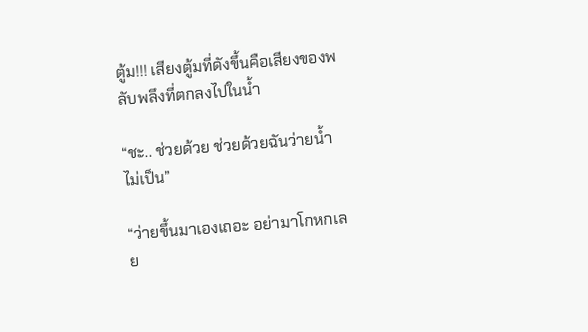ตู้ม!!! เสียงตู้มที่ดังขึ้นคือเสียงของพลับพลึงที่ตกลงไปในน้ำ

“ชะ.. ช่วยด้วย ช่วยด้วยฉันว่ายน้ำไม่เป็น”

“ว่ายขึ้นมาเองเถอะ อย่ามาโกหกเลย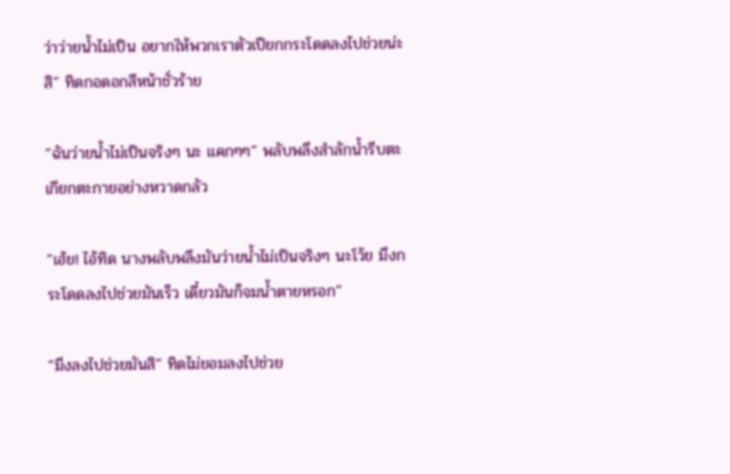ว่าว่ายน้ำไม่เป็น อยากให้พวกเราตัวเปียกกระโดดลงไปช่วยน่ะสิ” ทิดกอดอกสีหน้าชั่วร้าย

“ฉันว่ายน้ำไม่เป็นจริงๆ นะ แคกๆๆ” พลับพลึงสำลักน้ำรีบตะเกียกตะกายอย่างหวาดกลัว

“เฮ้ย! ไอ้ทิด นางพลับพลึงมันว่ายน้ำไม่เป็นจริงๆ นะโว้ย มึงกระโดดลงไปช่วยมันเร็ว เดี๋ยวมันก็จมน้ำตายหรอก”

“มึงลงไปช่วยมันสิ” ทิดไม่ยอมลงไปช่วย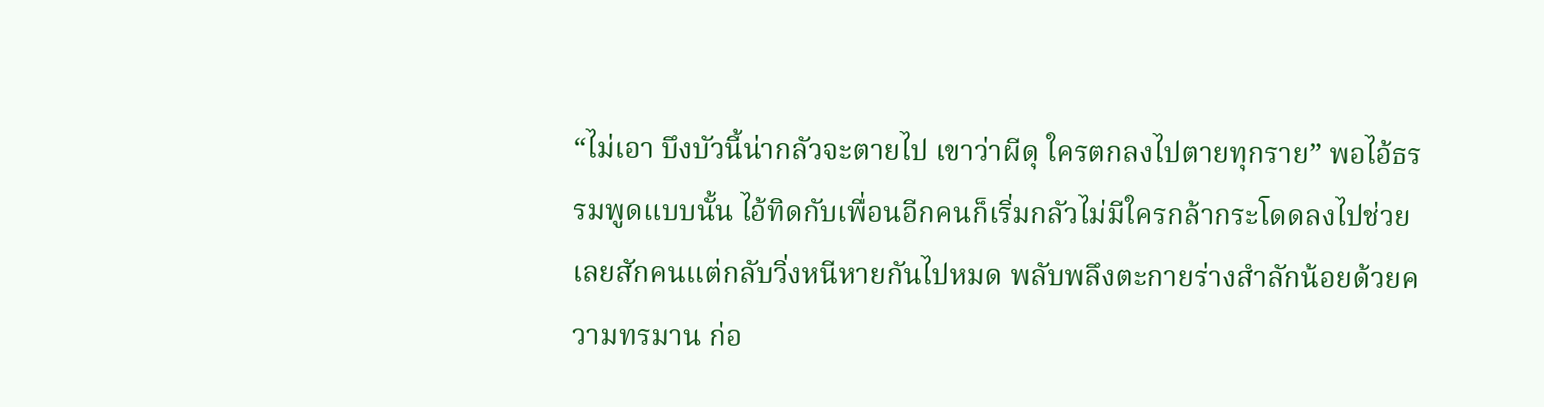“ไม่เอา บึงบัวนี้น่ากลัวจะตายไป เขาว่าผีดุ ใครตกลงไปตายทุกราย” พอไอ้ธรรมพูดแบบนั้น ไอ้ทิดกับเพื่อนอีกคนก็เริ่มกลัวไม่มีใครกล้ากระโดดลงไปช่วยเลยสักคนแต่กลับวิ่งหนีหายกันไปหมด พลับพลึงตะกายร่างสำลักน้อยด้วยความทรมาน ก่อ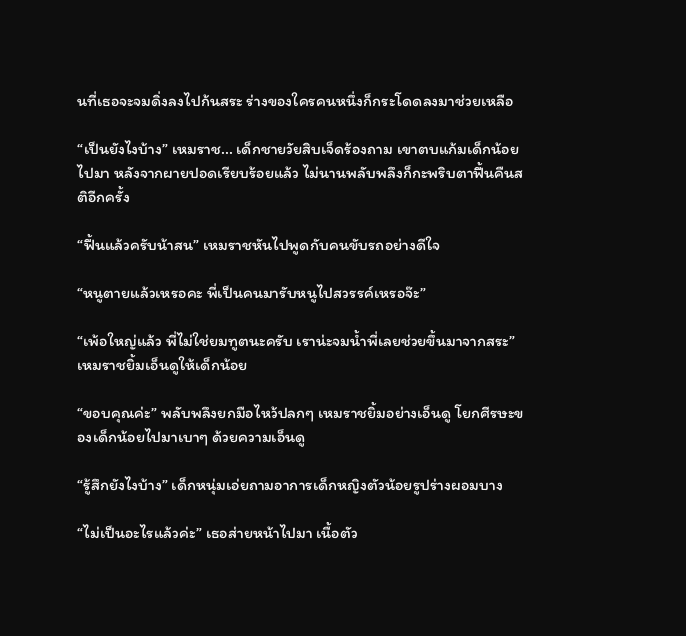นที่เธอจะจมดิ่งลงไปก้นสระ ร่างของใครคนหนึ่งก็กระโดดลงมาช่วยเหลือ

“เป็นยังไงบ้าง” เหมราช... เด็กชายวัยสิบเจ็ดร้องถาม เขาตบแก้มเด็กน้อยไปมา หลังจากผายปอดเรียบร้อยแล้ว ไม่นานพลับพลึงก็กะพริบตาฟื้นคืนสติอีกครั้ง

“ฟื้นแล้วครับน้าสน” เหมราชหันไปพูดกับคนขับรถอย่างดีใจ

“หนูตายแล้วเหรอคะ พี่เป็นคนมารับหนูไปสวรรค์เหรอจ๊ะ”

“เพ้อใหญ่แล้ว พี่ไม่ใช่ยมทูตนะครับ เราน่ะจมน้ำพี่เลยช่วยขึ้นมาจากสระ” เหมราชยิ้มเอ็นดูให้เด็กน้อย

“ขอบคุณค่ะ” พลับพลึงยกมือไหว้ปลกๆ เหมราชยิ้มอย่างเอ็นดู โยกศีรษะของเด็กน้อยไปมาเบาๆ ด้วยความเอ็นดู

“รู้สึกยังไงบ้าง” เด็กหนุ่มเอ่ยถามอาการเด็กหญิงตัวน้อยรูปร่างผอมบาง

“ไม่เป็นอะไรแล้วค่ะ” เธอส่ายหน้าไปมา เนื้อตัว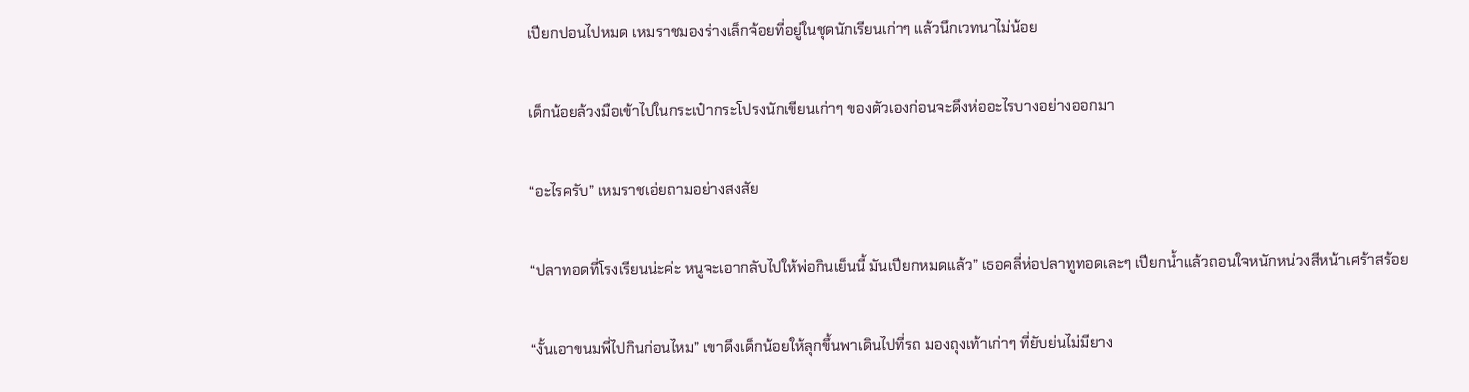เปียกปอนไปหมด เหมราชมองร่างเล็กจ้อยที่อยู่ในชุดนักเรียนเก่าๆ แล้วนึกเวทนาไม่น้อย

เด็กน้อยล้วงมือเข้าไปในกระเป๋ากระโปรงนักเขียนเก่าๆ ของตัวเองก่อนจะดึงห่ออะไรบางอย่างออกมา

“อะไรครับ” เหมราชเอ่ยถามอย่างสงสัย

“ปลาทอดที่โรงเรียนน่ะค่ะ หนูจะเอากลับไปให้พ่อกินเย็นนี้ มันเปียกหมดแล้ว” เธอคลี่ห่อปลาทูทอดเละๆ เปียกน้ำแล้วถอนใจหนักหน่วงสีหน้าเศร้าสร้อย

“งั้นเอาขนมพี่ไปกินก่อนไหม” เขาดึงเด็กน้อยให้ลุกขึ้นพาเดินไปที่รถ มองถุงเท้าเก่าๆ ที่ยับย่นไม่มียาง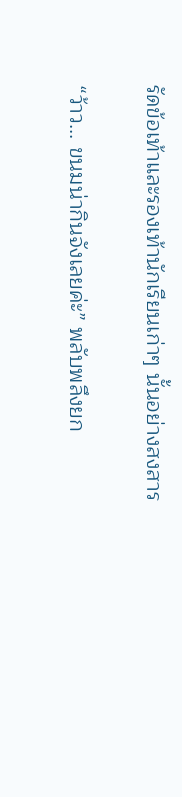รัดข้อเท้าและรองเท้านักเรียนเก่าๆ นั้นอย่างสงสาร

“ว้าว... ขนมน่ากินจังเลยค่ะ” พลับพลึงยก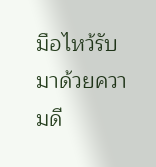มือไหว้รับมาด้วยความดี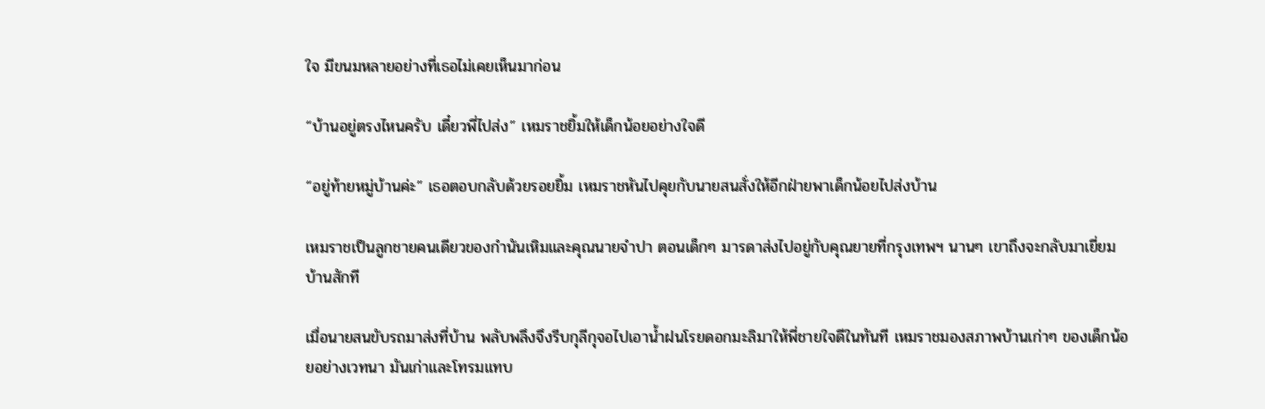ใจ มีขนมหลายอย่างที่เธอไม่เคยเห็นมาก่อน

“บ้านอยู่ตรงไหนครับ เดี๋ยวพี่ไปส่ง” เหมราชยิ้มให้เด็กน้อยอย่างใจดี

“อยู่ท้ายหมู่บ้านค่ะ” เธอตอบกลับด้วยรอยยิ้ม เหมราชหันไปคุยกับนายสนสั่งให้อีกฝ่ายพาเด็กน้อยไปส่งบ้าน

เหมราชเป็นลูกชายคนเดียวของกำนันเหิมและคุณนายจำปา ตอนเด็กๆ มารดาส่งไปอยู่กับคุณยายที่กรุงเทพฯ นานๆ เขาถึงจะกลับมาเยี่ยมบ้านสักที

เมื่อนายสนขับรถมาส่งที่บ้าน พลับพลึงจึงรีบกุลีกุจอไปเอาน้ำฝนโรยดอกมะลิมาให้พี่ชายใจดีในทันที เหมราชมองสภาพบ้านเก่าๆ ของเด็กน้อยอย่างเวทนา มันเก่าและโทรมแทบ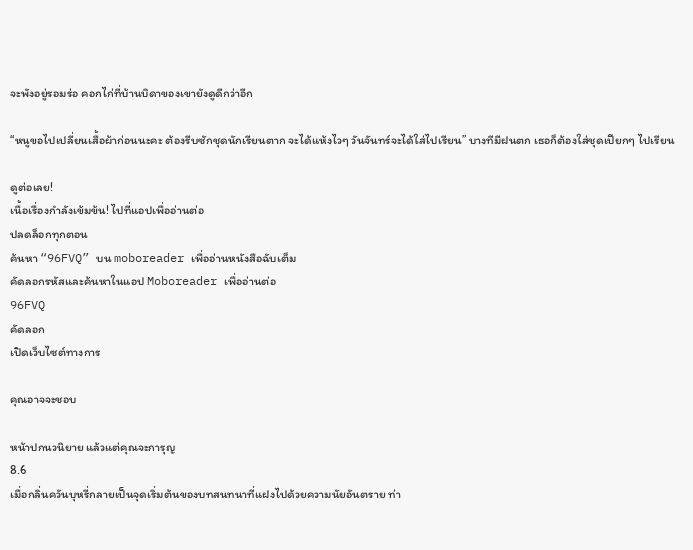จะพังอยู่รอมร่อ คอกไก่ที่บ้านบิดาของเขายังดูดีกว่าอีก

“หนูขอไปเปลี่ยนเสื้อผ้าก่อนนะคะ ต้องรีบซักชุดนักเรียนตาก จะได้แห้งไวๆ วันจันทร์จะได้ใส่ไปเรียน” บางทีมีฝนตก เธอก็ต้องใส่ชุดเปียกๆ ไปเรียน

ดูต่อเลย!
เนื้อเรื่องกำลังเข้มข้น! ไปที่แอปเพื่ออ่านต่อ
ปลดล็อกทุกตอน
ค้นหา “96FVQ” บน moboreader เพื่ออ่านหนังสือฉับเต็ม
คัดลอกรหัสและค้นหาในแอป Moboreader เพื่ออ่านต่อ
96FVQ
คัดลอก
เปิดเว็บไซต์ทางการ

คุณอาจจะชอบ

หน้าปกนวนิยาย แล้วแต่คุณจะการุญ
8.6
เมื่อกลิ่นควันบุหรี่กลายเป็นจุดเริ่มต้นของบทสนทนาที่แฝงไปด้วยความนัยอันตราย ท่า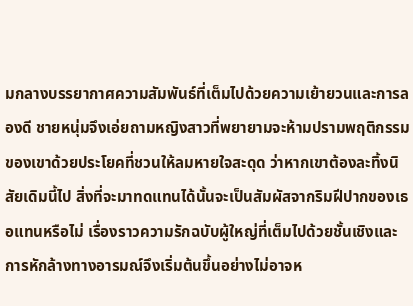มกลางบรรยากาศความสัมพันธ์ที่เต็มไปด้วยความเย้ายวนและการลองดี ชายหนุ่มจึงเอ่ยถามหญิงสาวที่พยายามจะห้ามปรามพฤติกรรมของเขาด้วยประโยคที่ชวนให้ลมหายใจสะดุด ว่าหากเขาต้องละทิ้งนิสัยเดิมนี้ไป สิ่งที่จะมาทดแทนได้นั้นจะเป็นสัมผัสจากริมฝีปากของเธอแทนหรือไม่ เรื่องราวความรักฉบับผู้ใหญ่ที่เต็มไปด้วยชั้นเชิงและการหักล้างทางอารมณ์จึงเริ่มต้นขึ้นอย่างไม่อาจห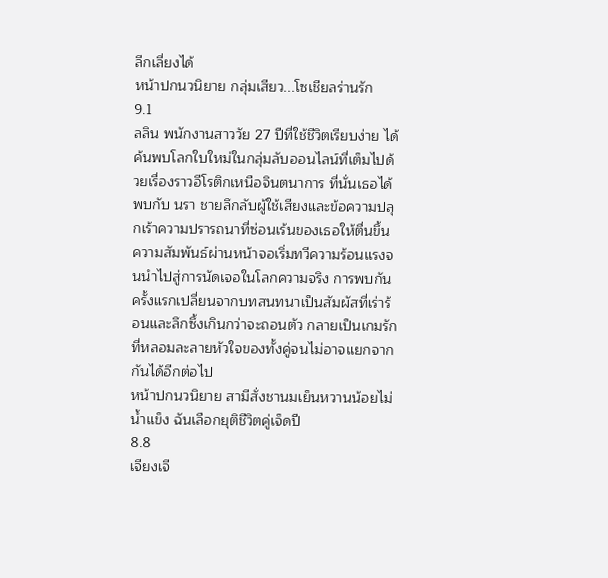ลีกเลี่ยงได้
หน้าปกนวนิยาย กลุ่มเสียว...โซเชียลร่านรัก
9.1
ลลิน พนักงานสาววัย 27 ปีที่ใช้ชีวิตเรียบง่าย ได้ค้นพบโลกใบใหม่ในกลุ่มลับออนไลน์ที่เต็มไปด้วยเรื่องราวอีโรติกเหนือจินตนาการ ที่นั่นเธอได้พบกับ นรา ชายลึกลับผู้ใช้เสียงและข้อความปลุกเร้าความปรารถนาที่ซ่อนเร้นของเธอให้ตื่นขึ้น ความสัมพันธ์ผ่านหน้าจอเริ่มทวีความร้อนแรงจนนำไปสู่การนัดเจอในโลกความจริง การพบกันครั้งแรกเปลี่ยนจากบทสนทนาเป็นสัมผัสที่เร่าร้อนและลึกซึ้งเกินกว่าจะถอนตัว กลายเป็นเกมรักที่หลอมละลายหัวใจของทั้งคู่จนไม่อาจแยกจากกันได้อีกต่อไป
หน้าปกนวนิยาย สามีสั่งชานมเย็นหวานน้อยไม่น้ำแข็ง ฉันเลือกยุติชีวิตคู่เจ็ดปี
8.8
เจียงเจี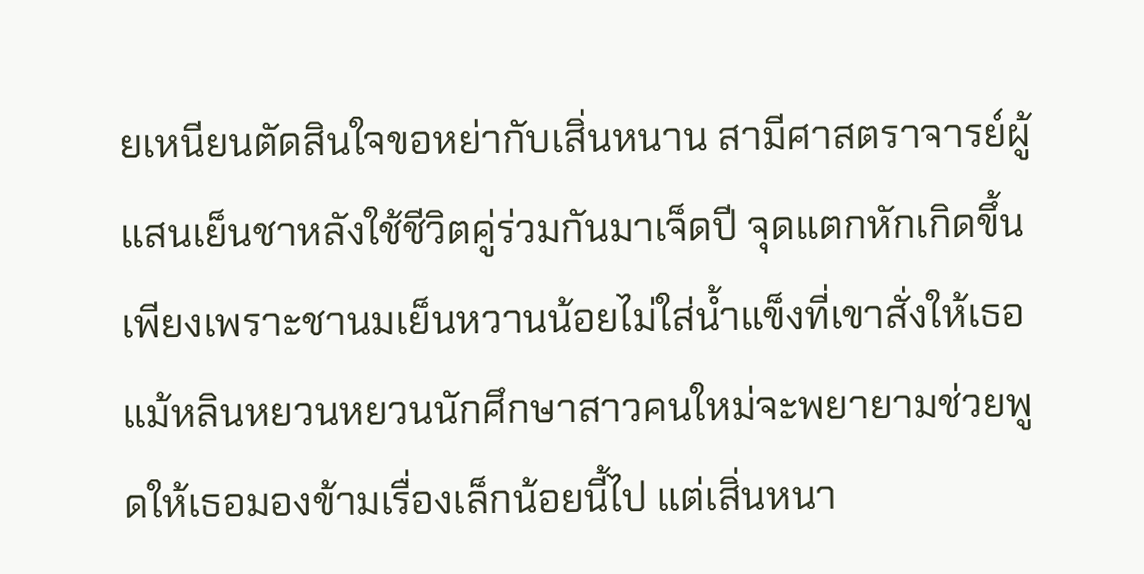ยเหนียนตัดสินใจขอหย่ากับเสิ่นหนาน สามีศาสตราจารย์ผู้แสนเย็นชาหลังใช้ชีวิตคู่ร่วมกันมาเจ็ดปี จุดแตกหักเกิดขึ้นเพียงเพราะชานมเย็นหวานน้อยไม่ใส่น้ำแข็งที่เขาสั่งให้เธอ แม้หลินหยวนหยวนนักศึกษาสาวคนใหม่จะพยายามช่วยพูดให้เธอมองข้ามเรื่องเล็กน้อยนี้ไป แต่เสิ่นหนา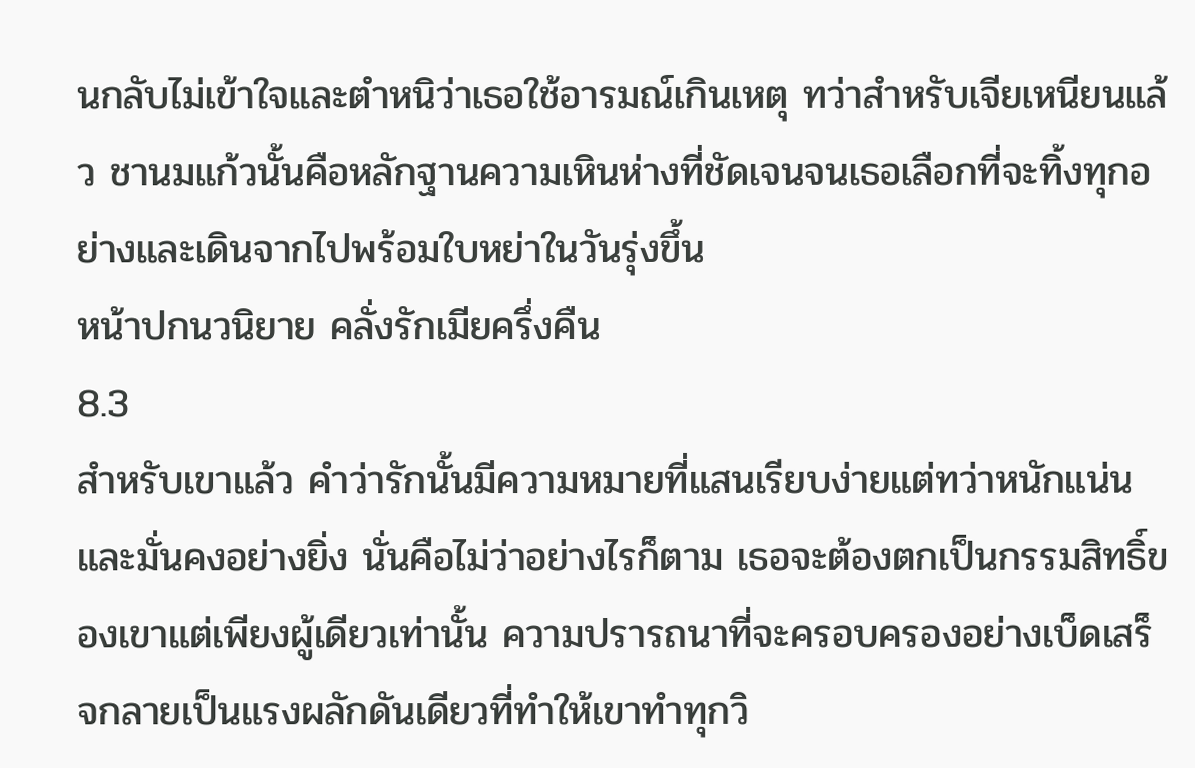นกลับไม่เข้าใจและตำหนิว่าเธอใช้อารมณ์เกินเหตุ ทว่าสำหรับเจียเหนียนแล้ว ชานมแก้วนั้นคือหลักฐานความเหินห่างที่ชัดเจนจนเธอเลือกที่จะทิ้งทุกอย่างและเดินจากไปพร้อมใบหย่าในวันรุ่งขึ้น
หน้าปกนวนิยาย คลั่งรักเมียครึ่งคืน
8.3
สำหรับเขาแล้ว คำว่ารักนั้นมีความหมายที่แสนเรียบง่ายแต่ทว่าหนักแน่นและมั่นคงอย่างยิ่ง นั่นคือไม่ว่าอย่างไรก็ตาม เธอจะต้องตกเป็นกรรมสิทธิ์ของเขาแต่เพียงผู้เดียวเท่านั้น ความปรารถนาที่จะครอบครองอย่างเบ็ดเสร็จกลายเป็นแรงผลักดันเดียวที่ทำให้เขาทำทุกวิ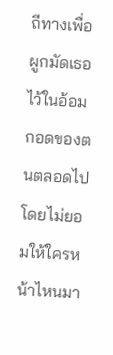ถีทางเพื่อผูกมัดเธอไว้ในอ้อมกอดของตนตลอดไป โดยไม่ยอมให้ใครหน้าไหนมา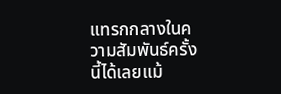แทรกกลางในความสัมพันธ์ครั้งนี้ได้เลยแม้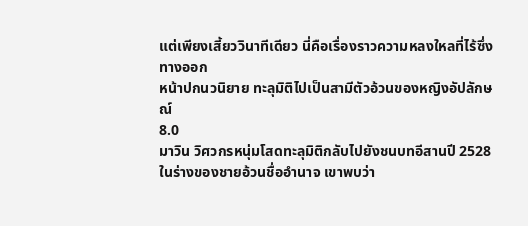แต่เพียงเสี้ยววินาทีเดียว นี่คือเรื่องราวความหลงใหลที่ไร้ซึ่งทางออก
หน้าปกนวนิยาย ทะลุมิติไปเป็นสามีตัวอ้วนของหญิงอัปลักษณ์
8.0
มาวิน วิศวกรหนุ่มโสดทะลุมิติกลับไปยังชนบทอีสานปี 2528 ในร่างของชายอ้วนชื่ออำนาจ เขาพบว่า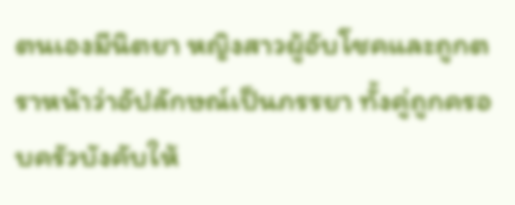ตนเองมีนิตยา หญิงสาวผู้อับโชคและถูกตราหน้าว่าอัปลักษณ์เป็นภรรยา ทั้งคู่ถูกครอบครัวบังคับให้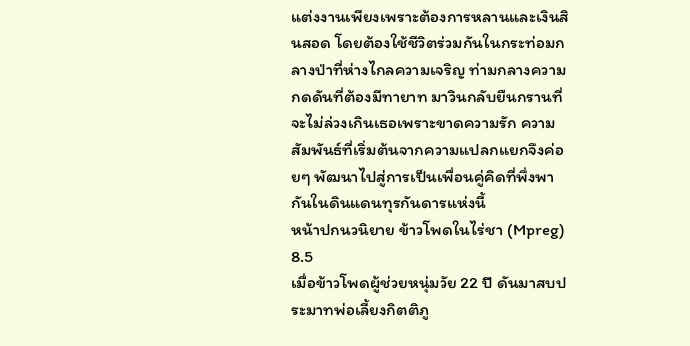แต่งงานเพียงเพราะต้องการหลานและเงินสินสอด โดยต้องใช้ชีวิตร่วมกันในกระท่อมกลางป่าที่ห่างไกลความเจริญ ท่ามกลางความกดดันที่ต้องมีทายาท มาวินกลับยืนกรานที่จะไม่ล่วงเกินเธอเพราะขาดความรัก ความสัมพันธ์ที่เริ่มต้นจากความแปลกแยกจึงค่อยๆ พัฒนาไปสู่การเป็นเพื่อนคู่คิดที่พึ่งพากันในดินแดนทุรกันดารแห่งนี้
หน้าปกนวนิยาย ข้าวโพดในไร่ชา (Mpreg)
8.5
เมื่อข้าวโพดผู้ช่วยหนุ่มวัย 22 ปี ดันมาสบประมาทพ่อเลี้ยงกิตติภู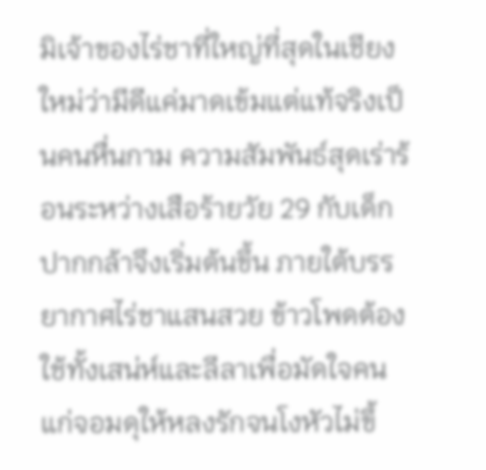มิเจ้าของไร่ชาที่ใหญ่ที่สุดในเชียงใหม่ว่ามีดีแค่มาดเข้มแต่แท้จริงเป็นคนหื่นกาม ความสัมพันธ์สุดเร่าร้อนระหว่างเสือร้ายวัย 29 กับเด็กปากกล้าจึงเริ่มต้นขึ้น ภายใต้บรรยากาศไร่ชาแสนสวย ข้าวโพดต้องใช้ทั้งเสน่ห์และลีลาเพื่อมัดใจคนแก่จอมดุให้หลงรักจนโงหัวไม่ขึ้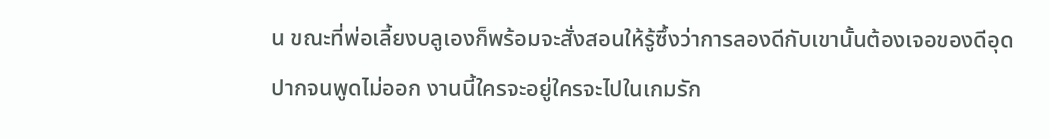น ขณะที่พ่อเลี้ยงบลูเองก็พร้อมจะสั่งสอนให้รู้ซึ้งว่าการลองดีกับเขานั้นต้องเจอของดีอุดปากจนพูดไม่ออก งานนี้ใครจะอยู่ใครจะไปในเกมรัก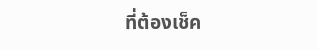ที่ต้องเช็ค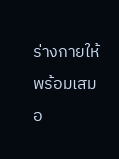ร่างกายให้พร้อมเสมอ